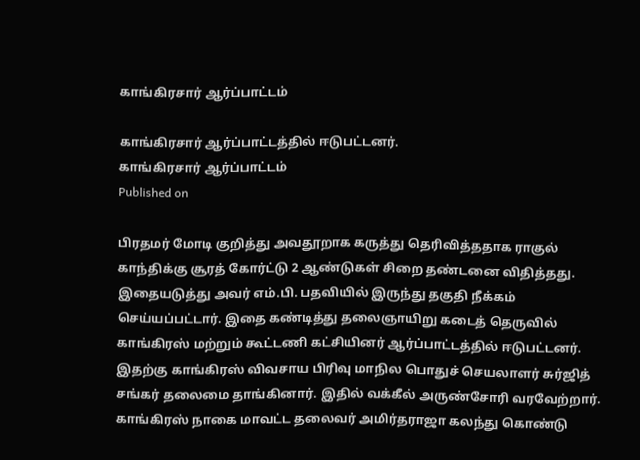காங்கிரசார் ஆர்ப்பாட்டம்

காங்கிரசார் ஆர்ப்பாட்டத்தில் ஈடுபட்டனர்.
காங்கிரசார் ஆர்ப்பாட்டம்
Published on

பிரதமர் மோடி குறித்து அவதூறாக கருத்து தெரிவித்ததாக ராகுல் காந்திக்கு சூரத் கோர்ட்டு 2 ஆண்டுகள் சிறை தண்டனை விதித்தது. இதையடுத்து அவர் எம்.பி. பதவியில் இருந்து தகுதி நீக்கம் செய்யப்பட்டார். இதை கண்டித்து தலைஞாயிறு கடைத் தெருவில் காங்கிரஸ் மற்றும் கூட்டணி கட்சியினர் ஆர்ப்பாட்டத்தில் ஈடுபட்டனர். இதற்கு காங்கிரஸ் விவசாய பிரிவு மாநில பொதுச் செயலாளர் சுர்ஜித் சங்கர் தலைமை தாங்கினார். இதில் வக்கீல் அருண்சோரி வரவேற்றார். காங்கிரஸ் நாகை மாவட்ட தலைவர் அமிர்தராஜா கலந்து கொண்டு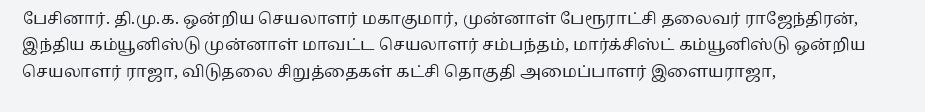பேசினார். தி.மு.க. ஒன்றிய செயலாளர் மகாகுமார், முன்னாள் பேரூராட்சி தலைவர் ராஜேந்திரன், இந்திய கம்யூனிஸ்டு முன்னாள் மாவட்ட செயலாளர் சம்பந்தம், மார்க்சிஸ்ட் கம்யூனிஸ்டு ஒன்றிய செயலாளர் ராஜா, விடுதலை சிறுத்தைகள் கட்சி தொகுதி அமைப்பாளர் இளையராஜா,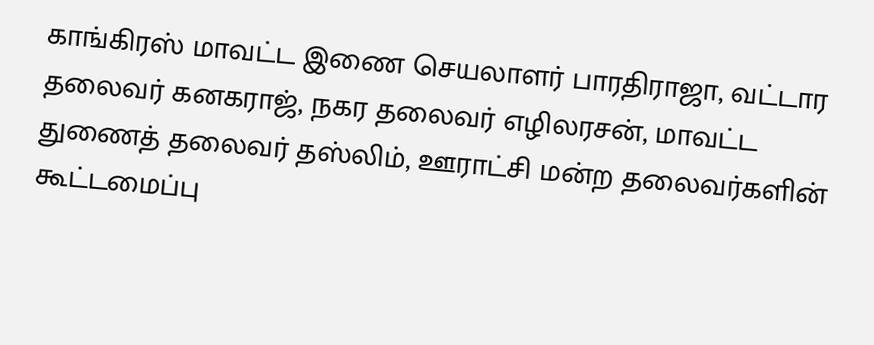காங்கிரஸ் மாவட்ட இணை செயலாளர் பாரதிராஜா, வட்டார தலைவர் கனகராஜ், நகர தலைவர் எழிலரசன், மாவட்ட துணைத் தலைவர் தஸ்லிம், ஊராட்சி மன்ற தலைவர்களின் கூட்டமைப்பு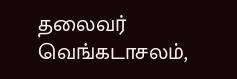தலைவர் வெங்கடாசலம்,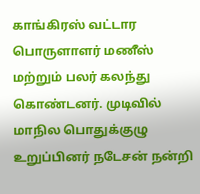காங்கிரஸ் வட்டார பொருளாளர் மணீஸ் மற்றும் பலர் கலந்து கொண்டனர். முடிவில் மாநில பொதுக்குழு உறுப்பினர் நடேசன் நன்றி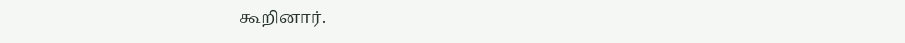கூறினார்.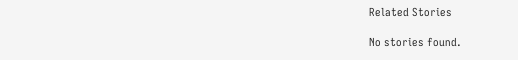Related Stories

No stories found.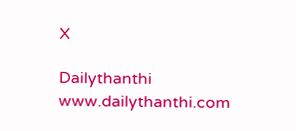X

Dailythanthi
www.dailythanthi.com